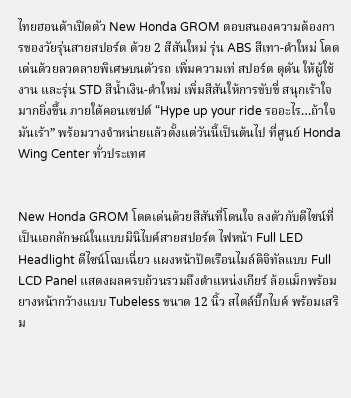ไทยฮอนด้าเปิดตัว New Honda GROM ตอบสนองความต้องการของวัยรุ่นสายสปอร์ต ด้วย 2 สีสันใหม่ รุ่น ABS สีเทา-ดำใหม่ โดดเด่นด้วยลวดลายพิเศษบนตัวรถ เพิ่มความเท่ สปอร์ต ดุดัน ให้ผู้ใช้งาน และรุ่น STD สีน้ำเงิน-ดำใหม่ เพิ่มสีสันให้การขับขี่ สนุกเร้าใจมากยิ่งขึ้น ภายใต้คอนเซปต์ “Hype up your ride รออะไร…ถ้าใจมันเร้า” พร้อมวางจำหน่ายแล้วตั้งแต่วันนี้เป็นต้นไป ที่ศูนย์ Honda Wing Center ทั่วประเทศ


New Honda GROM โดดเด่นด้วยสีสันที่โดนใจ ลงตัวกับดีไซน์ที่เป็นเอกลักษณ์ในแบบมินิไบค์สายสปอร์ต ไฟหน้า Full LED Headlight ดีไซน์โฉบเฉี่ยว แผงหน้าปัดเรือนไมล์ดิจิทัลแบบ Full LCD Panel แสดงผลครบถ้วนรวมถึงตำแหน่งเกียร์ ล้อแม็กพร้อมยางหน้ากว้างแบบ Tubeless ขนาด 12 นิ้ว สไตล์บิ๊กไบค์ พร้อมเสริม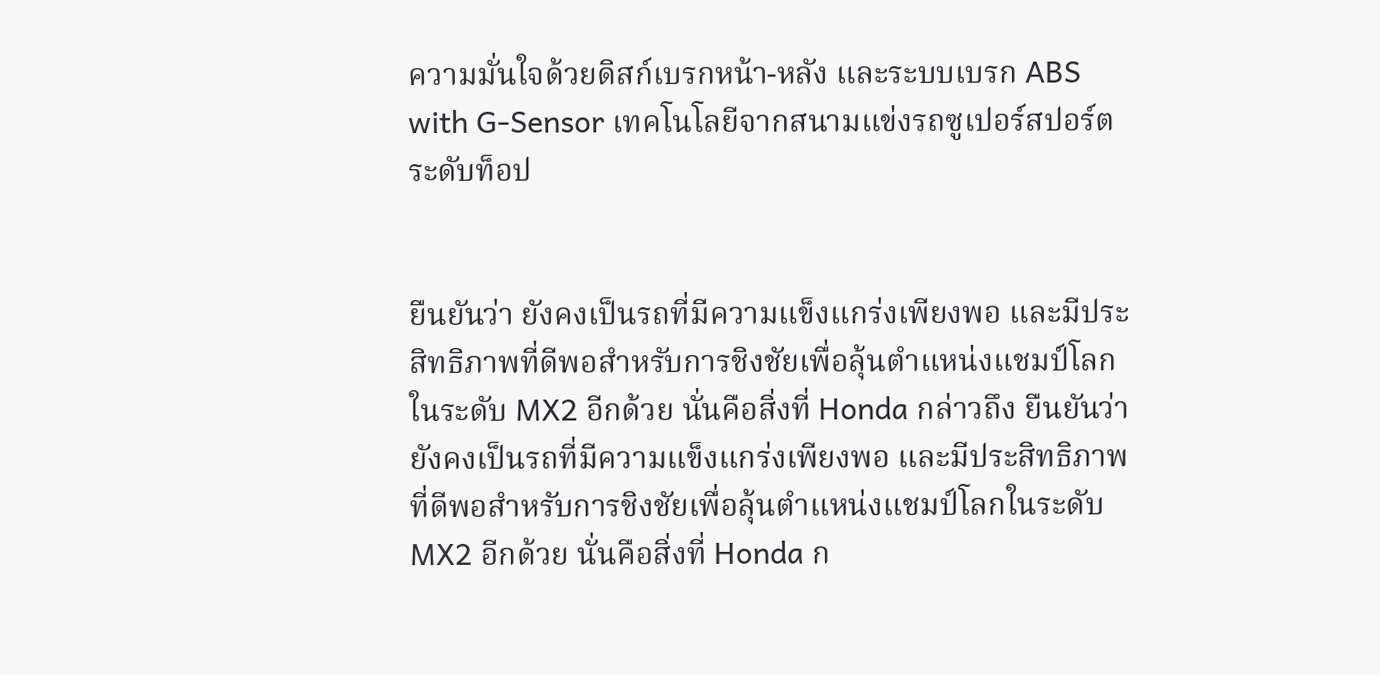ความมั่นใจด้วยดิสก์เบรกหน้า-หลัง และระบบเบรก ABS with G-Sensor เทคโนโลยีจากสนามแข่งรถซูเปอร์สปอร์ตระดับท็อป


ยืนยันว่า ยังคงเป็นรถที่มีความแข็งแกร่งเพียงพอ และมีประสิทธิภาพที่ดีพอสำหรับการชิงชัยเพื่อลุ้นตำแหน่งแชมป์โลกในระดับ MX2 อีกด้วย นั่นคือสิ่งที่ Honda กล่าวถึง ยืนยันว่า ยังคงเป็นรถที่มีความแข็งแกร่งเพียงพอ และมีประสิทธิภาพที่ดีพอสำหรับการชิงชัยเพื่อลุ้นตำแหน่งแชมป์โลกในระดับ MX2 อีกด้วย นั่นคือสิ่งที่ Honda ก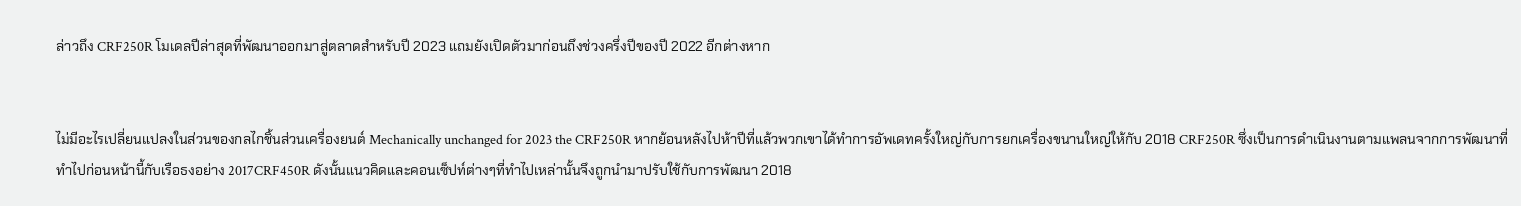ล่าวถึง CRF250R โมเดลปีล่าสุดที่พัฒนาออกมาสู่ตลาดสำหรับปี 2023 แถมยังเปิดตัวมาก่อนถึงช่วงครึ่งปีของปี 2022 อีกต่างหาก


ไม่มีอะไรเปลี่ยนแปลงในส่วนของกลไกชิ้นส่วนเครื่องยนต์ Mechanically unchanged for 2023 the CRF250R หากย้อนหลังไปห้าปีที่แล้วพวกเขาได้ทำการอัพเดทครั้งใหญ่กับการยกเครื่องขนานใหญ่ให้กับ 2018 CRF250R ซึ่งเป็นการดำเนินงานตามแพลนจากการพัฒนาที่ทำไปก่อนหน้านี้กับเรือธงอย่าง 2017CRF450R ดังนั้นแนวคิดและคอนเซ็ปท์ต่างๆที่ทำไปเหล่านั้นจึงถูกนำมาปรับใช้กับการพัฒนา 2018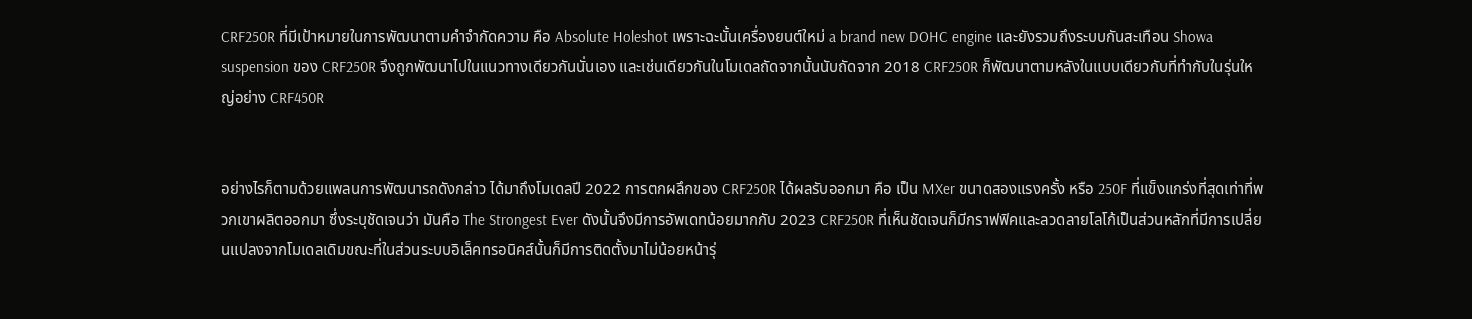CRF250R ที่มีเป้าหมายในการพัฒนาตามคำจำกัดความ คือ Absolute Holeshot เพราะฉะนั้นเครื่องยนต์ใหม่ a brand new DOHC engine และยังรวมถึงระบบกันสะเทือน Showa suspension ของ CRF250R จึงถูกพัฒนาไปในแนวทางเดียวกันนั่นเอง และเช่นเดียวกันในโมเดลถัดจากนั้นนับถัดจาก 2018 CRF250R ก็พัฒนาตามหลังในแบบเดียวกับที่ทำกับในรุ่นใหญ่อย่าง CRF450R


อย่างไรก็ตามด้วยแพลนการพัฒนารถดังกล่าว ได้มาถึงโมเดลปี 2022 การตกผลึกของ CRF250R ได้ผลรับออกมา คือ เป็น MXer ขนาดสองแรงครั้ง หรือ 250F ที่แข็งแกร่งที่สุดเท่าที่พวกเขาผลิตออกมา ซึ่งระบุชัดเจนว่า มันคือ The Strongest Ever ดังนั้นจึงมีการอัพเดทน้อยมากกับ 2023 CRF250R ที่เห็นชัดเจนก็มีกราฟฟิคและลวดลายโลโก้เป็นส่วนหลักที่มีการเปลี่ยนแปลงจากโมเดลเดิมขณะที่ในส่วนระบบอิเล็คทรอนิคส์นั้นก็มีการติดตั้งมาไม่น้อยหน้ารุ่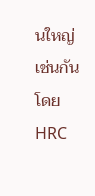นใหญ่เช่นกัน โดย HRC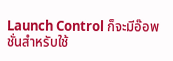Launch Control ก็จะมีอ๊อพชั่นสำหรับใช้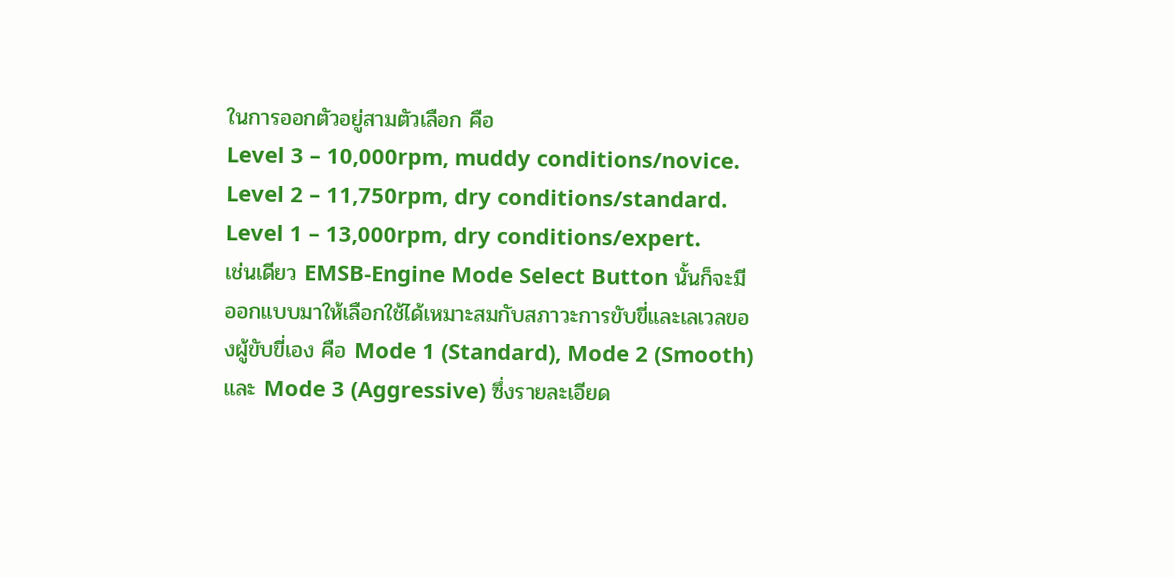ในการออกตัวอยู่สามตัวเลือก คือ
Level 3 – 10,000rpm, muddy conditions/novice.
Level 2 – 11,750rpm, dry conditions/standard.
Level 1 – 13,000rpm, dry conditions/expert.
เช่นเดียว EMSB-Engine Mode Select Button นั้นก็จะมีออกแบบมาให้เลือกใช้ได้เหมาะสมกับสภาวะการขับขี่และเลเวลของผู้ขับขี่เอง คือ Mode 1 (Standard), Mode 2 (Smooth) และ Mode 3 (Aggressive) ซึ่งรายละเอียด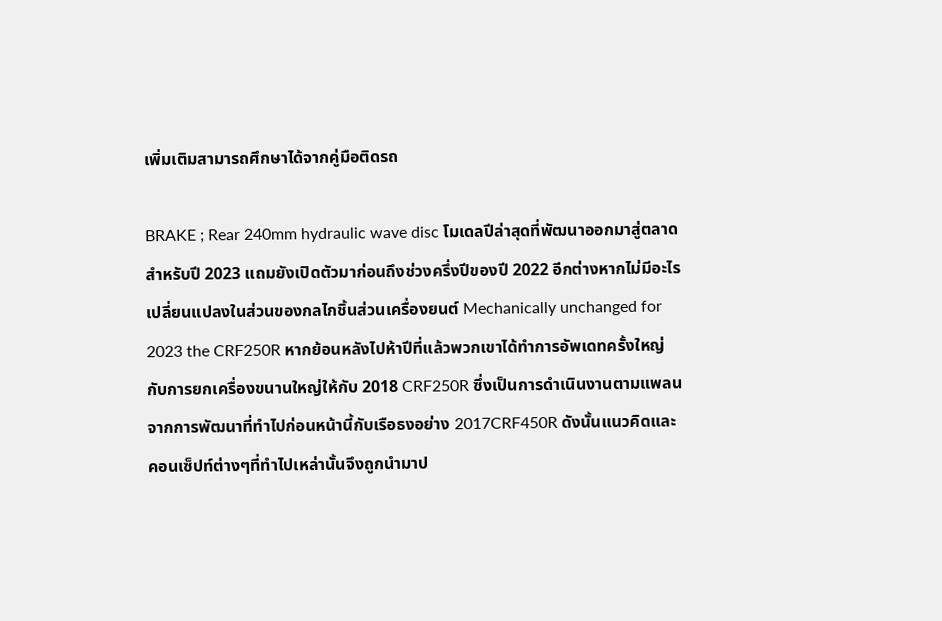เพิ่มเติมสามารถศึกษาได้จากคู่มือติดรถ

BRAKE ; Rear 240mm hydraulic wave disc โมเดลปีล่าสุดที่พัฒนาออกมาสู่ตลาดสำหรับปี 2023 แถมยังเปิดตัวมาก่อนถึงช่วงครึ่งปีของปี 2022 อีกต่างหากไม่มีอะไรเปลี่ยนแปลงในส่วนของกลไกชิ้นส่วนเครื่องยนต์ Mechanically unchanged for 2023 the CRF250R หากย้อนหลังไปห้าปีที่แล้วพวกเขาได้ทำการอัพเดทครั้งใหญ่กับการยกเครื่องขนานใหญ่ให้กับ 2018 CRF250R ซึ่งเป็นการดำเนินงานตามแพลนจากการพัฒนาที่ทำไปก่อนหน้านี้กับเรือธงอย่าง 2017CRF450R ดังนั้นแนวคิดและคอนเซ็ปท์ต่างๆที่ทำไปเหล่านั้นจึงถูกนำมาป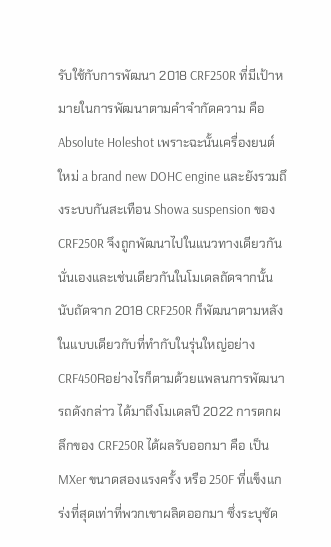รับใช้กับการพัฒนา 2018 CRF250R ที่มีเป้าหมายในการพัฒนาตามคำจำกัดความ คือ Absolute Holeshot เพราะฉะนั้นเครื่องยนต์ใหม่ a brand new DOHC engine และยังรวมถึงระบบกันสะเทือน Showa suspension ของ CRF250R จึงถูกพัฒนาไปในแนวทางเดียวกันนั่นเองและเช่นเดียวกันในโมเดลถัดจากนั้นนับถัดจาก 2018 CRF250R ก็พัฒนาตามหลังในแบบเดียวกับที่ทำกับในรุ่นใหญ่อย่าง CRF450Rอย่างไรก็ตามด้วยแพลนการพัฒนารถดังกล่าว ได้มาถึงโมเดลปี 2022 การตกผลึกของ CRF250R ได้ผลรับออกมา คือ เป็น MXer ขนาดสองแรงครั้ง หรือ 250F ที่แข็งแกร่งที่สุดเท่าที่พวกเขาผลิตออกมา ซึ่งระบุชัด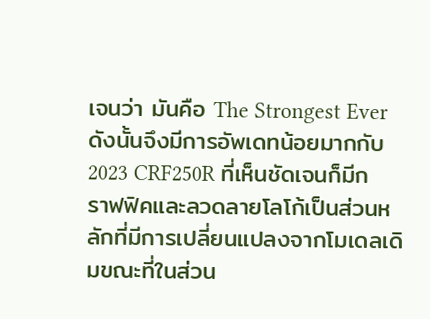เจนว่า มันคือ The Strongest Ever ดังนั้นจึงมีการอัพเดทน้อยมากกับ 2023 CRF250R ที่เห็นชัดเจนก็มีกราฟฟิคและลวดลายโลโก้เป็นส่วนหลักที่มีการเปลี่ยนแปลงจากโมเดลเดิมขณะที่ในส่วน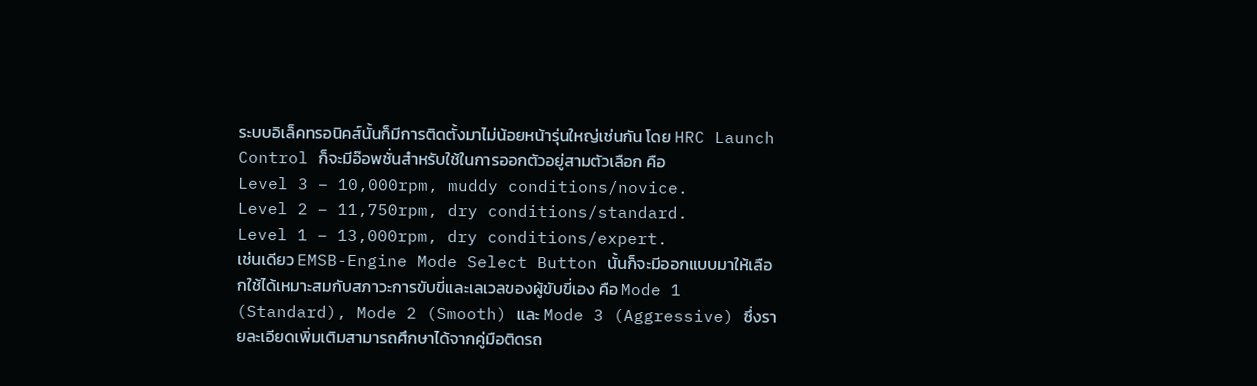ระบบอิเล็คทรอนิคส์นั้นก็มีการติดตั้งมาไม่น้อยหน้ารุ่นใหญ่เช่นกัน โดย HRC Launch Control ก็จะมีอ๊อพชั่นสำหรับใช้ในการออกตัวอยู่สามตัวเลือก คือ
Level 3 – 10,000rpm, muddy conditions/novice.
Level 2 – 11,750rpm, dry conditions/standard.
Level 1 – 13,000rpm, dry conditions/expert.
เช่นเดียว EMSB-Engine Mode Select Button นั้นก็จะมีออกแบบมาให้เลือกใช้ได้เหมาะสมกับสภาวะการขับขี่และเลเวลของผู้ขับขี่เอง คือ Mode 1 (Standard), Mode 2 (Smooth) และ Mode 3 (Aggressive) ซึ่งรายละเอียดเพิ่มเติมสามารถศึกษาได้จากคู่มือติดรถ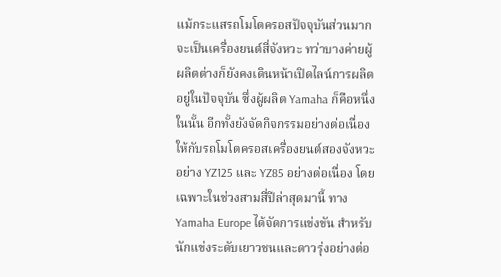แม้กระแสรถโมโตครอสปัจจุบันส่วนมากจะเป็นเครื่องยนต์สี่จังหวะ ทว่าบางค่ายผู้ผลิตต่างก็ยังคงเดินหน้าเปิดไลน์การผลิตอยู่ในปัจจุบัน ซึ่งผู้ผลิต Yamaha ก็คือหนึ่งในนั้น อีกทั้งยังจัดกิจกรรมอย่างต่อเนื่อง ให้กับรถโมโตครอสเครื่องยนต์สองจังหวะอย่าง YZ125 และ YZ85 อย่างต่อเนื่อง โดยเฉพาะในช่วงสามสี่ปีล่าสุดมานี้ ทาง Yamaha Europe ได้จัดการแข่งขัน สำหรับนักแข่งระดับเยาวชนและดาวรุ่งอย่างต่อ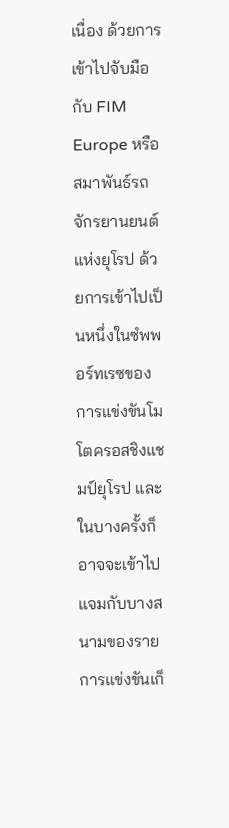เนื่อง ด้วยการเข้าไปจับมือกับ FIM Europe หรือสมาพันธ์รถจักรยานยนต์แห่งยุโรป ด้วยการเข้าไปเป็นหนึ่งในซํพพอร์ทเรซของการแข่งขันโมโตครอสชิงแชมป์ยุโรป และในบางครั้งก็อาจจะเข้าไปแจมกับบางสนามของรายการแข่งขันเก็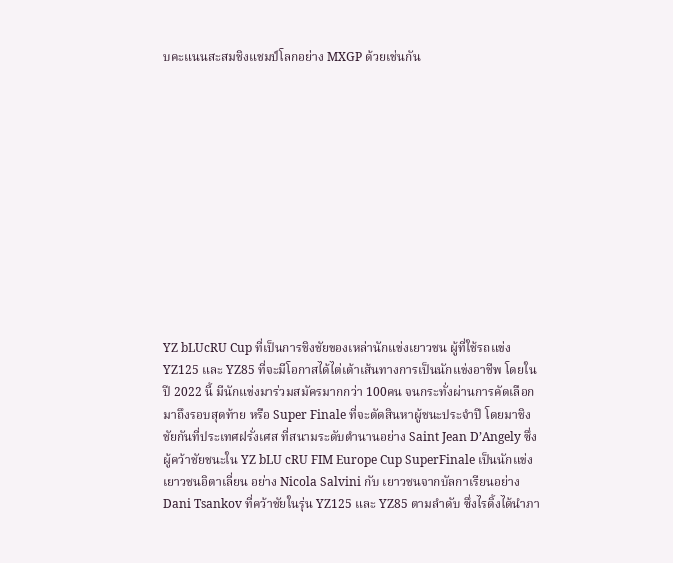บคะแนนสะสมชิงแชมป์โลกอย่าง MXGP ด้วยเช่นกัน












YZ bLUcRU Cup ที่เป็นการชิงชัยของเหล่านักแข่งเยาวชน ผู้ที่ใช้รถแข่ง YZ125 และ YZ85 ที่จะมีโอกาสได้ไต่เต้าเส้นทางการเป็นนักแข่งอาชีพ โดยในปี 2022 นี้ มีนักแข่งมาร่วมสมัครมากกว่า 100คน จนกระทั่งผ่านการคัดเลือกมาถึงรอบสุดท้าย หรือ Super Finale ที่จะตัดสินหาผู้ชนะประจำปี โดยมาชิงชัยกันที่ประเทศฝรั่งเศส ที่สนามระดับตำนานอย่าง Saint Jean D’Angely ซึ่งผู้คว้าชัยชนะใน YZ bLU cRU FIM Europe Cup SuperFinale เป็นนักแข่งเยาวชนอิตาเลี่ยน อย่าง Nicola Salvini กับ เยาวชนจากบัลกาเรียนอย่าง Dani Tsankov ที่คว้าชัยในรุ่น YZ125 และ YZ85 ตามลำดับ ซึ่งไรดิ้งได้นำภา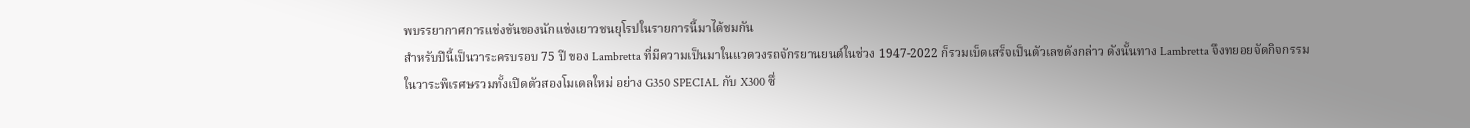พบรรยากาศการแข่งขันของนักแข่งเยาวชนยุโรปในรายการนี้มาได้ชมกัน
สำหรับปีนี้เป็นวาระครบรอบ 75 ปี ของ Lambretta ที่มีความเป็นมาในแวดวงรถจักรยานยนต์ในช่วง 1947-2022 ก็รวมเบ็ดเสร็จเป็นตัวเลขดังกล่าว ดังนั้นทาง Lambretta จึงทยอยจัดกิจกรรมในวาระพิเรศษรวมทั้งเปิดตัวสองโมเดลใหม่ อย่าง G350 SPECIAL กับ X300 ซึ่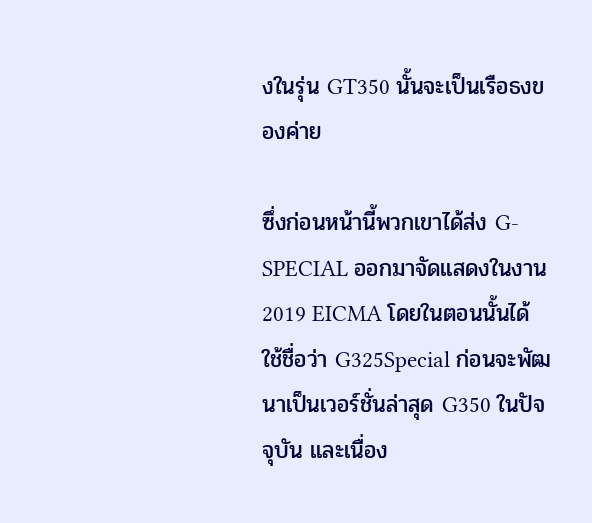งในรุ่น GT350 นั้นจะเป็นเรือธงของค่าย

ซึ่งก่อนหน้านี้พวกเขาได้ส่ง G-SPECIAL ออกมาจัดแสดงในงาน 2019 EICMA โดยในตอนนั้นได้ใช้ชื่อว่า G325Special ก่อนจะพัฒนาเป็นเวอร์ชั่นล่าสุด G350 ในปัจจุบัน และเนื่อง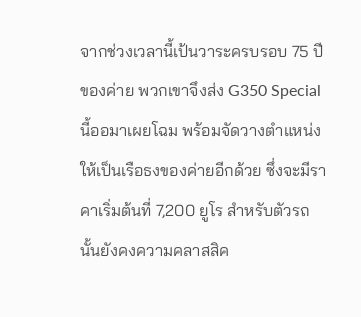จากช่วงเวลานี้เป้นวาระครบรอบ 75 ปี ของค่าย พวกเขาจึงส่ง G350 Special นี้ออมาเผยโฉม พร้อมจัดวางตำแหน่งให้เป็นเรือธงของค่ายอีกด้วย ซึ่งจะมีราคาเริ่มต้นที่ 7,200 ยูโร สำหรับตัวรถนั้นยังคงความคลาสสิค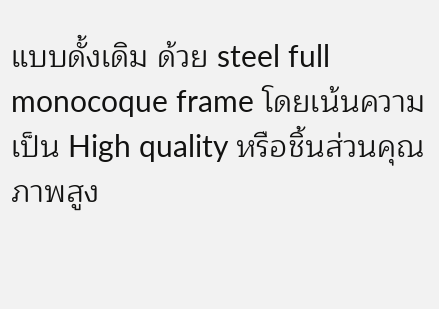แบบดั้งเดิม ด้วย steel full monocoque frame โดยเน้นความเป็น High quality หรือชิ้นส่วนคุณภาพสูง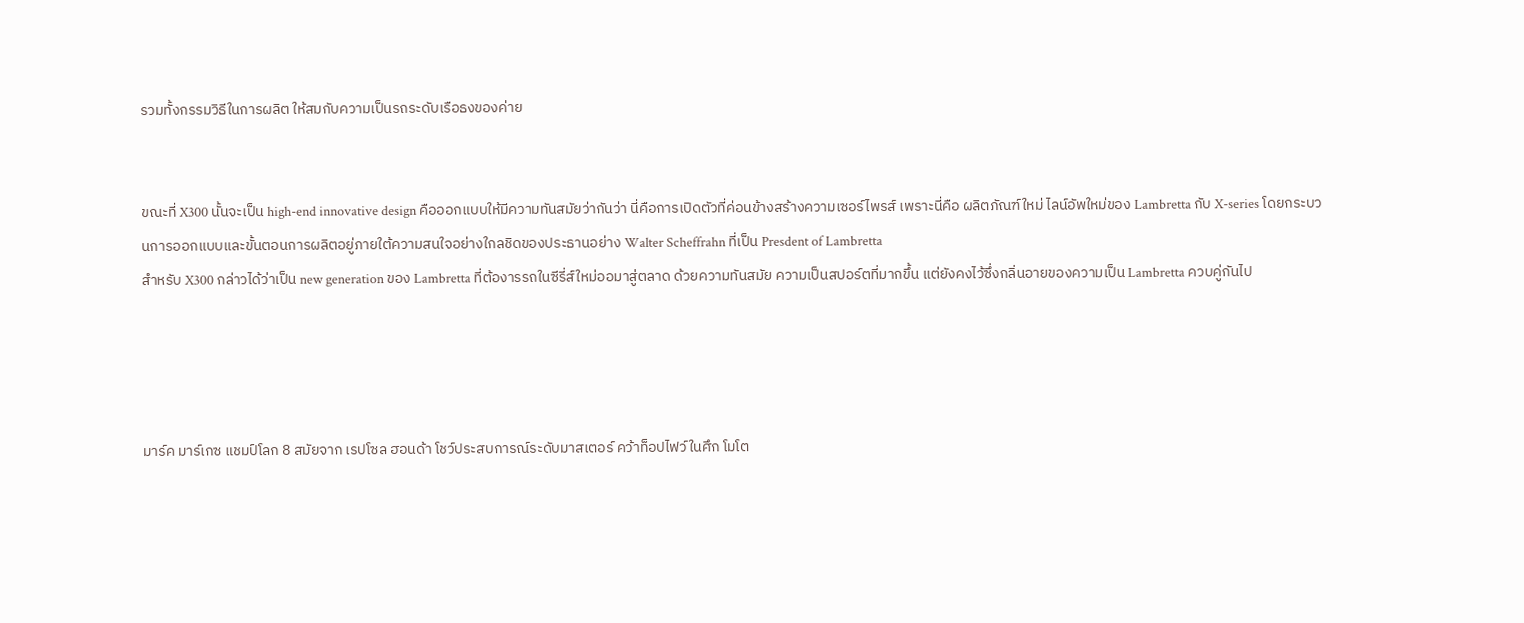รวมทั้งกรรมวิธีในการผลิต ให้สมกับความเป็นรถระดับเรือธงของค่าย


ขณะที่ X300 นั้นจะเป็น high-end innovative design คือออกแบบให้มีความทันสมัยว่ากันว่า นี่คือการเปิดตัวที่ค่อนข้างสร้างความเซอร์ไพรส์ เพราะนี่คือ ผลิตภัณฑ์ใหม่ ไลน์อัพใหม่ของ Lambretta กับ X-series โดยกระบวนการออกแบบและขั้นตอนการผลิตอยู่ภายใต้ความสนใจอย่างใกลชิดของประธานอย่าง Walter Scheffrahn ที่เป็น Presdent of Lambretta
สำหรับ X300 กล่าวได้ว่าเป็น new generation ของ Lambretta ที่ต้องารรถในซีรี่ส์ใหม่ออมาสู่ตลาด ด้วยความทันสมัย ความเป็นสปอร์ตที่มากขึ้น แต่ยังคงไว้ซึ่งกลิ่นอายของความเป็น Lambretta ควบคู่กันไป




มาร์ค มาร์เกซ แชมป์โลก 8 สมัยจาก เรปโซล ฮอนด้า โชว์ประสบการณ์ระดับมาสเตอร์ คว้าท็อปไฟว์ในศึก โมโต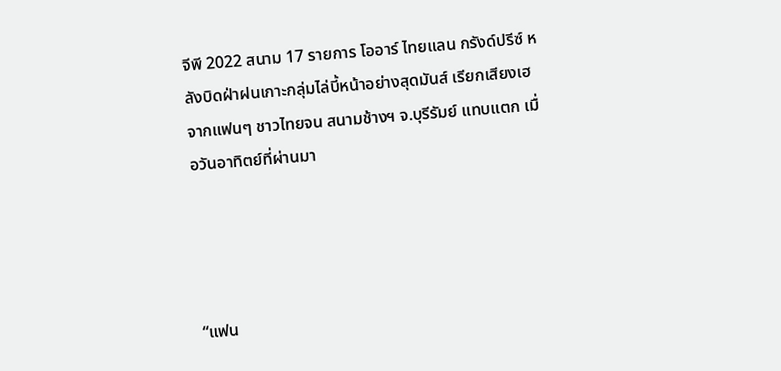จีพี 2022 สนาม 17 รายการ โออาร์ ไทยแลน กรังด์ปรีซ์ หลังบิดฝ่าฝนเกาะกลุ่มไล่บี้หน้าอย่างสุดมันส์ เรียกเสียงเฮจากแฟนๆ ชาวไทยจน สนามช้างฯ จ.บุรีรัมย์ แทบแตก เมื่อวันอาทิตย์ที่ผ่านมา




“แฟน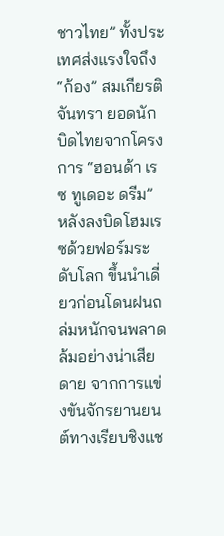ชาวไทย” ทั้งประเทศส่งแรงใจถึง “ก้อง” สมเกียรติ จันทรา ยอดนักบิดไทยจากโครงการ “ฮอนด้า เรซ ทูเดอะ ดรีม” หลังลงบิดโฮมเรซด้วยฟอร์มระดับโลก ขึ้นนำเดี่ยวก่อนโดนฝนถล่มหนักจนพลาดล้มอย่างน่าเสียดาย จากการแข่งขันจักรยานยนต์ทางเรียบชิงแช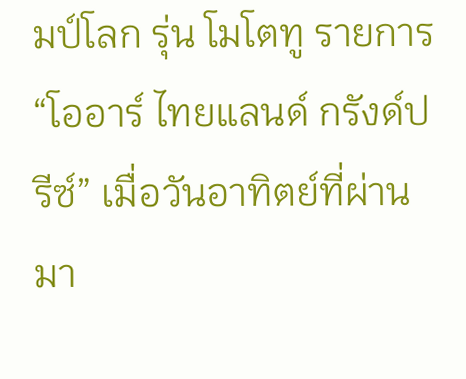มป์โลก รุ่น โมโตทู รายการ “โออาร์ ไทยแลนด์ กรังด์ปรีซ์” เมื่อวันอาทิตย์ที่ผ่านมา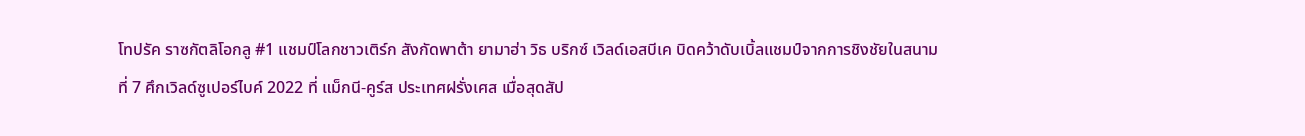โทปรัค ราซกัตลิโอกลู #1 แชมป์โลกชาวเติร์ก สังกัดพาต้า ยามาฮ่า วิธ บริกซ์ เวิลด์เอสบีเค บิดคว้าดับเบิ้ลแชมป์จากการชิงชัยในสนามที่ 7 ศึกเวิลด์ซูเปอร์ไบค์ 2022 ที่ แม็กนี-คูร์ส ประเทศฝรั่งเศส เมื่อสุดสัป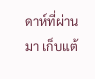ดาห์ที่ผ่านมา เก็บแต้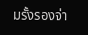มรั้งรองจ่า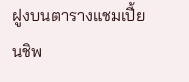ฝูงบนตารางแชมเปี้ยนชิพ